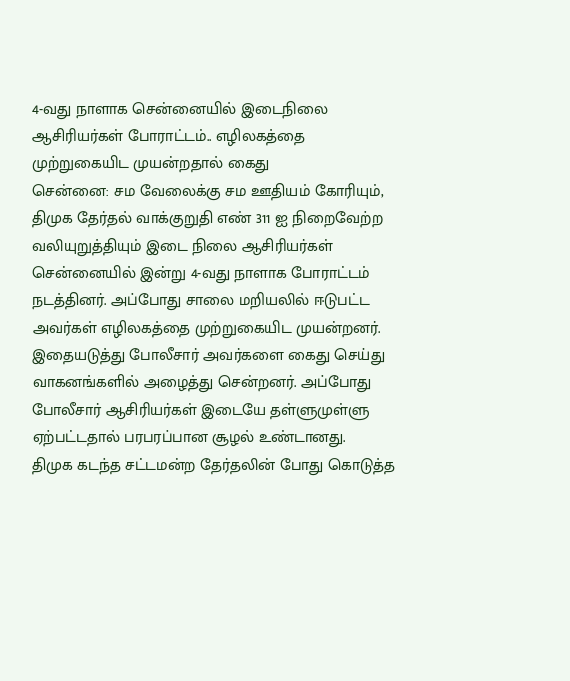4-வது நாளாக சென்னையில் இடைநிலை ஆசிரியர்கள் போராட்டம்.. எழிலகத்தை முற்றுகையிட முயன்றதால் கைது
சென்னை: சம வேலைக்கு சம ஊதியம் கோரியும், திமுக தேர்தல் வாக்குறுதி எண் 311 ஐ நிறைவேற்ற வலியுறுத்தியும் இடை நிலை ஆசிரியர்கள் சென்னையில் இன்று 4-வது நாளாக போராட்டம் நடத்தினர். அப்போது சாலை மறியலில் ஈடுபட்ட அவர்கள் எழிலகத்தை முற்றுகையிட முயன்றனர். இதையடுத்து போலீசார் அவர்களை கைது செய்து வாகனங்களில் அழைத்து சென்றனர். அப்போது போலீசார் ஆசிரியர்கள் இடையே தள்ளுமுள்ளு ஏற்பட்டதால் பரபரப்பான சூழல் உண்டானது.
திமுக கடந்த சட்டமன்ற தேர்தலின் போது கொடுத்த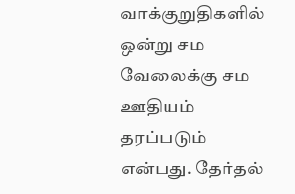வாக்குறுதிகளில் ஒன்று சம வேலைக்கு சம ஊதியம் தரப்படும் என்பது. தேர்தல்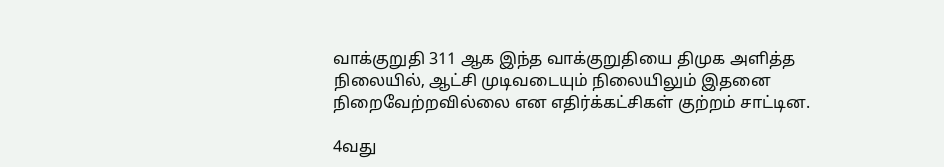வாக்குறுதி 311 ஆக இந்த வாக்குறுதியை திமுக அளித்த நிலையில், ஆட்சி முடிவடையும் நிலையிலும் இதனை நிறைவேற்றவில்லை என எதிர்க்கட்சிகள் குற்றம் சாட்டின.

4வது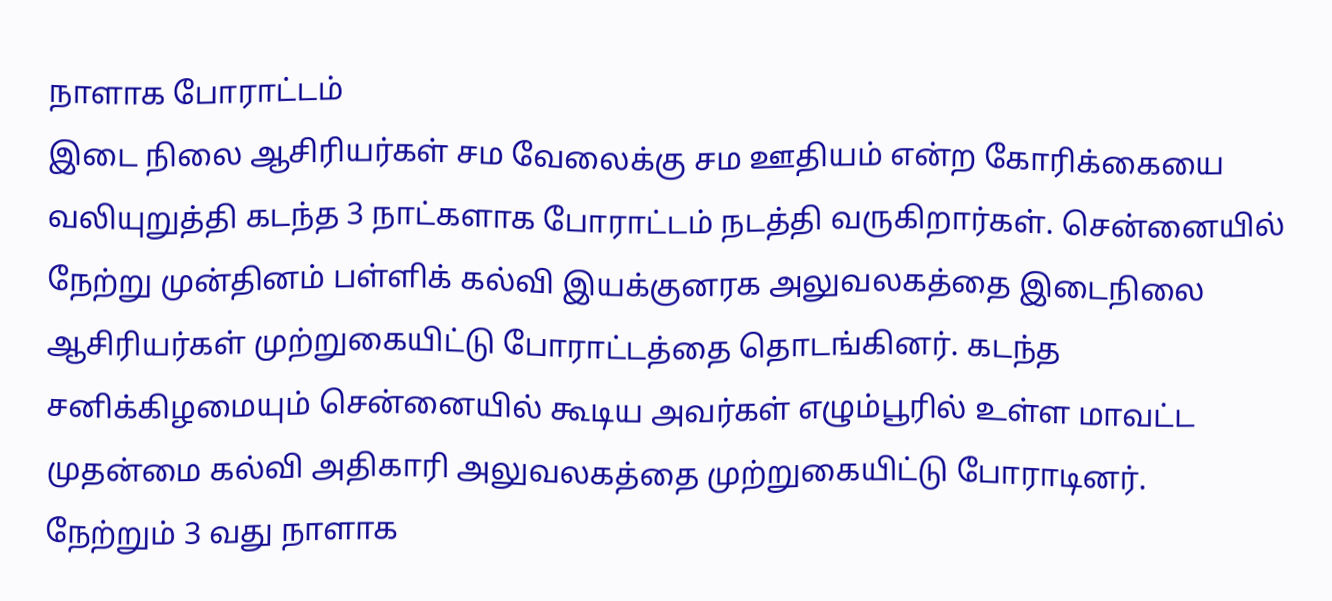நாளாக போராட்டம்
இடை நிலை ஆசிரியர்கள் சம வேலைக்கு சம ஊதியம் என்ற கோரிக்கையை வலியுறுத்தி கடந்த 3 நாட்களாக போராட்டம் நடத்தி வருகிறார்கள். சென்னையில் நேற்று முன்தினம் பள்ளிக் கல்வி இயக்குனரக அலுவலகத்தை இடைநிலை ஆசிரியர்கள் முற்றுகையிட்டு போராட்டத்தை தொடங்கினர். கடந்த சனிக்கிழமையும் சென்னையில் கூடிய அவர்கள் எழும்பூரில் உள்ள மாவட்ட முதன்மை கல்வி அதிகாரி அலுவலகத்தை முற்றுகையிட்டு போராடினர்.
நேற்றும் 3 வது நாளாக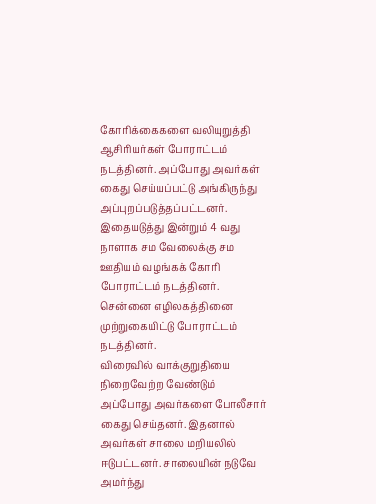கோரிக்கைகளை வலியுறுத்தி ஆசிரியர்கள் போராட்டம் நடத்தினர். அப்போது அவர்கள் கைது செய்யப்பட்டு அங்கிருந்து அப்புறப்படுத்தப்பட்டனர். இதையடுத்து இன்றும் 4 வது நாளாக சம வேலைக்கு சம ஊதியம் வழங்கக் கோரி போராட்டம் நடத்தினர். சென்னை எழிலகத்தினை முற்றுகையிட்டு போராட்டம் நடத்தினர்.
விரைவில் வாக்குறுதியை நிறைவேற்ற வேண்டும்
அப்போது அவர்களை போலீசார் கைது செய்தனர். இதனால் அவர்கள் சாலை மறியலில் ஈடுபட்டனர். சாலையின் நடுவே அமர்ந்து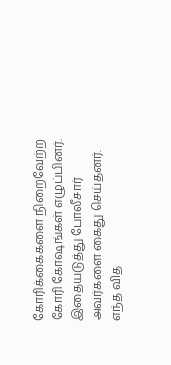கோரிக்கைகளை நிறைவேற்ற கோரி கோஷங்கள் எழுப்பினர். இதையடுத்து போலீசார் அவர்களை கைது செய்தனர்.
எந்த வித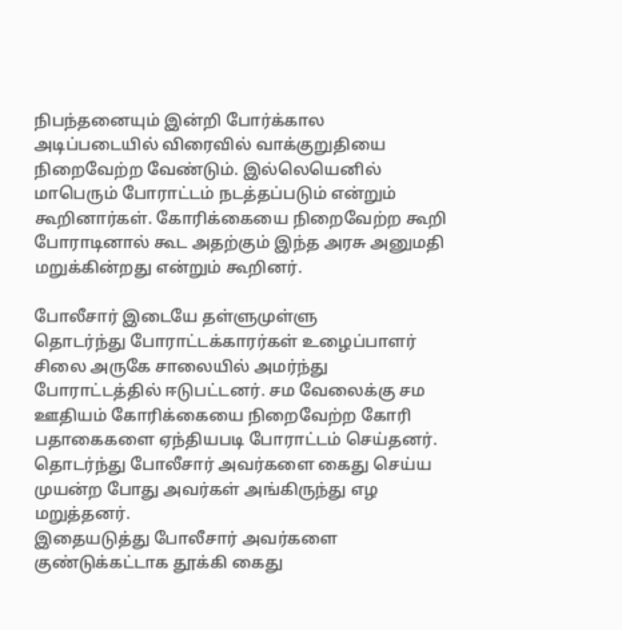நிபந்தனையும் இன்றி போர்க்கால அடிப்படையில் விரைவில் வாக்குறுதியை நிறைவேற்ற வேண்டும். இல்லெயெனில் மாபெரும் போராட்டம் நடத்தப்படும் என்றும் கூறினார்கள். கோரிக்கையை நிறைவேற்ற கூறி போராடினால் கூட அதற்கும் இந்த அரசு அனுமதி மறுக்கின்றது என்றும் கூறினர்.

போலீசார் இடையே தள்ளுமுள்ளு
தொடர்ந்து போராட்டக்காரர்கள் உழைப்பாளர் சிலை அருகே சாலையில் அமர்ந்து போராட்டத்தில் ஈடுபட்டனர். சம வேலைக்கு சம ஊதியம் கோரிக்கையை நிறைவேற்ற கோரி பதாகைகளை ஏந்தியபடி போராட்டம் செய்தனர். தொடர்ந்து போலீசார் அவர்களை கைது செய்ய முயன்ற போது அவர்கள் அங்கிருந்து எழ மறுத்தனர்.
இதையடுத்து போலீசார் அவர்களை குண்டுக்கட்டாக தூக்கி கைது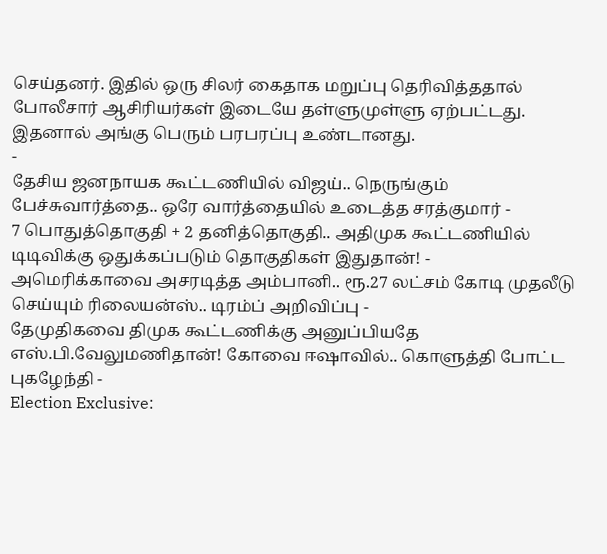செய்தனர். இதில் ஒரு சிலர் கைதாக மறுப்பு தெரிவித்ததால் போலீசார் ஆசிரியர்கள் இடையே தள்ளுமுள்ளு ஏற்பட்டது. இதனால் அங்கு பெரும் பரபரப்பு உண்டானது.
-
தேசிய ஜனநாயக கூட்டணியில் விஜய்.. நெருங்கும் பேச்சுவார்த்தை.. ஒரே வார்த்தையில் உடைத்த சரத்குமார் -
7 பொதுத்தொகுதி + 2 தனித்தொகுதி.. அதிமுக கூட்டணியில் டிடிவிக்கு ஒதுக்கப்படும் தொகுதிகள் இதுதான்! -
அமெரிக்காவை அசரடித்த அம்பானி.. ரூ.27 லட்சம் கோடி முதலீடு செய்யும் ரிலையன்ஸ்.. டிரம்ப் அறிவிப்பு -
தேமுதிகவை திமுக கூட்டணிக்கு அனுப்பியதே எஸ்.பி.வேலுமணிதான்! கோவை ஈஷாவில்.. கொளுத்தி போட்ட புகழேந்தி -
Election Exclusive: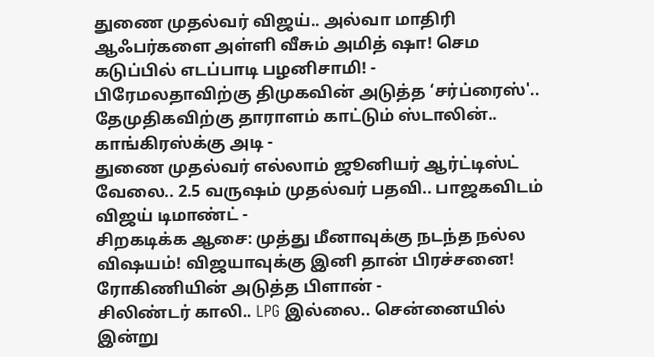துணை முதல்வர் விஜய்.. அல்வா மாதிரி ஆஃபர்களை அள்ளி வீசும் அமித் ஷா! செம கடுப்பில் எடப்பாடி பழனிசாமி! -
பிரேமலதாவிற்கு திமுகவின் அடுத்த ‘சர்ப்ரைஸ்'.. தேமுதிகவிற்கு தாராளம் காட்டும் ஸ்டாலின்.. காங்கிரஸ்க்கு அடி -
துணை முதல்வர் எல்லாம் ஜூனியர் ஆர்ட்டிஸ்ட் வேலை.. 2.5 வருஷம் முதல்வர் பதவி.. பாஜகவிடம் விஜய் டிமாண்ட் -
சிறகடிக்க ஆசை: முத்து மீனாவுக்கு நடந்த நல்ல விஷயம்! விஜயாவுக்கு இனி தான் பிரச்சனை! ரோகிணியின் அடுத்த பிளான் -
சிலிண்டர் காலி.. LPG இல்லை.. சென்னையில் இன்று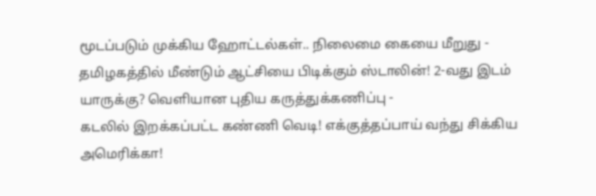மூடப்படும் முக்கிய ஹோட்டல்கள்.. நிலைமை கையை மீறுது -
தமிழகத்தில் மீண்டும் ஆட்சியை பிடிக்கும் ஸ்டாலின்! 2-வது இடம் யாருக்கு? வெளியான புதிய கருத்துக்கணிப்பு -
கடலில் இறக்கப்பட்ட கண்ணி வெடி! எக்குத்தப்பாய் வந்து சிக்கிய அமெரிக்கா!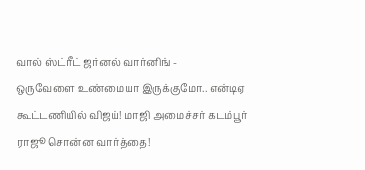வால் ஸ்ட்ரீட் ஜர்னல் வார்னிங் -
ஒருவேளை உண்மையா இருக்குமோ.. என்டிஏ கூட்டணியில் விஜய்! மாஜி அமைச்சர் கடம்பூர் ராஜூ சொன்ன வார்த்தை!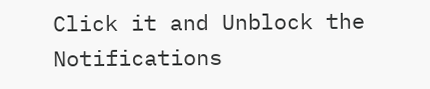Click it and Unblock the Notifications